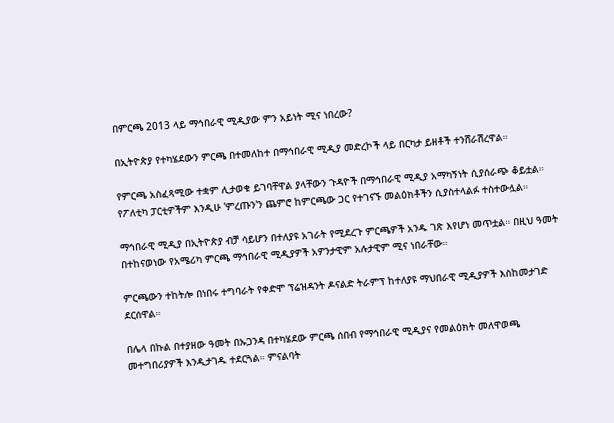በምርጫ 2013 ላይ ማኅበራዊ ሚዲያው ምን አይነት ሚና ነበረው?

በኢትዮጵያ የተካሄደውን ምርጫ በተመለከተ በማኅበራዊ ሚዲያ መድረኮች ላይ በርካታ ይዘቶች ተንሸራሽረዋል።

የምርጫ አስፈጻሚው ተቋም ሊታወቁ ይገባቸዋል ያላቸውን ጉዳዮች በማኅበራዊ ሚዲያ አማካኝነት ሲያሰራጭ ቆይቷል። የፖለቲካ ፓርቲዎችም እንዲሁ 'ምረጡን'ን ጨምሮ ከምርጫው ጋር የተገናኙ መልዕክቶችን ሲያስተላልፉ ተስተውሏል።

ማኅበራዊ ሚዲያ በኢትዮጵያ ብቻ ሳይሆን በተለያዩ አገራት የሚደረጉ ምርጫዎች አንዱ ገጽ እየሆነ መጥቷል። በዚህ ዓመት በተከናወነው የአሜሪካ ምርጫ ማኅበራዊ ሚዲያዎች አዎንታዊም አሉታዊም ሚና ነበራቸው።

ምርጫውን ተከትሎ በነበሩ ተግባራት የቀድሞ ፕሬዝዳንት ዶናልድ ትራምፕ ከተለያዩ ማህበራዊ ሚዲያዎች እስከመታገድ ደርሰዋል።

በሌላ በኩል በተያዘው ዓመት በኡጋንዳ በተካሄደው ምርጫ ሰበብ የማኅበራዊ ሚዲያና የመልዕክት መለዋወጫ መተግበሪያዎች እንዲታገዱ ተደርጓል። ምናልባት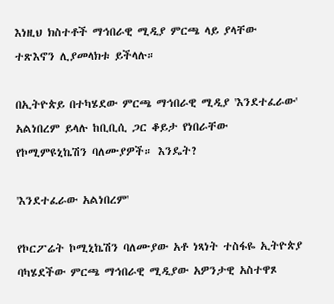እነዚህ ክስተቶች ማኅበራዊ ሚዲያ ምርጫ ላይ ያላቸው ተጽእኖን ሊያመላክቱ ይችላሉ።

በኢትዮጵይ በተካሄደው ምርጫ ማኅበራዊ ሚዲያ 'እንደተፈራው' አልነበረም ይላሉ ከቢቢሲ ጋር ቆይታ የነበራቸው የኮሚምዩኒኬሽን ባለሙያዎች። እንዴት?

'እንደተፈራው አልነበረም'

የኮርፖሬት ኮሚኒኬሽን ባለሙያው አቶ ነጻነት ተስፋዬ ኢትዮጵያ ባካሄደችው ምርጫ ማኅበራዊ ሚዲያው አዎንታዊ አስተዋጾ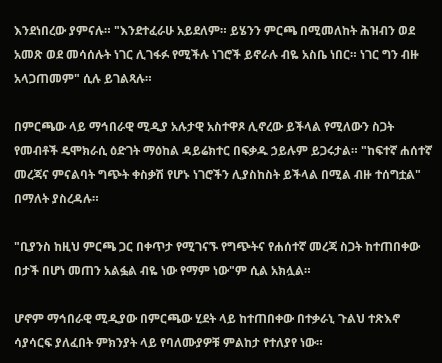እንደነበረው ያምናሉ። "እንደተፈራሁ አይደለም። ይሄንን ምርጫ በሚመለከት ሕዝብን ወደ አመጽ ወደ መሳሰሉት ነገር ሊገፋፉ የሚችሉ ነገሮች ይኖራሉ ብዬ አስቤ ነበር። ነገር ግን ብዙ አላጋጠመም" ሲሉ ይገልጻሉ።

በምርጫው ላይ ማኅበራዊ ሚዲያ አሉታዊ አስተዋጾ ሊኖረው ይችላል የሚለውን ስጋት የመብቶች ዴሞክራሲ ዕድገት ማዕከል ዳይሬክተር በፍቃዱ ኃይሉም ይጋሩታል። "ከፍተኛ ሐሰተኛ መረጃና ምናልባት ግጭት ቀስቃሽ የሆኑ ነገሮችን ሊያስከስት ይችላል በሚል ብዙ ተሰግቷል" በማለት ያስረዳሉ።

"ቢያንስ ከዚህ ምርጫ ጋር በቀጥታ የሚገናኙ የግጭትና የሐሰተኛ መረጃ ስጋት ከተጠበቀው በታች በሆነ መጠን አልፏል ብዬ ነው የማም ነው"ም ሲል አክሏል።

ሆኖም ማኅበራዊ ሚዲያው በምርጫው ሂደት ላይ ከተጠበቀው በተቃራኒ ጉልህ ተጽእኖ ሳያሳርፍ ያለፈበት ምክንያት ላይ የባለሙያዎቹ ምልከታ የተለያየ ነው።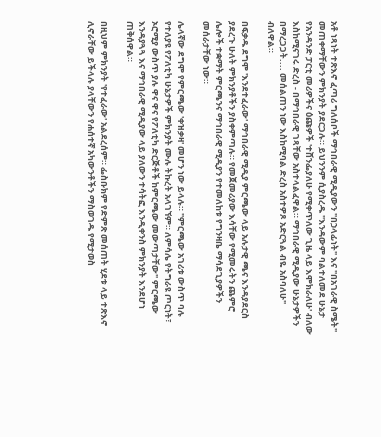አቶ ነጻነት ተጽእኖ ፈጣሪ ግለሰቦች ማኅበራዊ ሚዲያውን "በኃላፊነት" እና "በአገራዊ ስሜት" መጠቀማቸውን ምክንያት ያደርጋሉ። ይህንንም ሲያስረዱ "እንዳውም ባልተለመደ ሁኔታ የአንዳንድ ፓርቲ መሪዎችና ዕጩዎች 'ተሸንፌያለሁ የሚቀጥለው ጊዜ ላይ እሞክራለሁ' ብለው እስከሚናገሩ ድረስ - በማኅበራዊ ገጻቸው አስተላልፈዋል። ማኅበራዊ ሚዲያው ሁኔታዎችን በማረጋጋት.... መሰልጠን ነው እስከሚባል ድረስ አስተዎጾ አድርጓል ብዬ አስባለሁ" ብለዋል።

በፍቃዱ ደግሞ 'እንደተፈራው' ማኅበራዊ ሚዲያ ምርጫው ላይ አሉታዊ ጫና እንዳያደርስ ያደረጉ ሁለት ምክንያቶችን ያስቀምጣሉ። የመጀመሪያው እሳቸው የሚመሩትን ጨምሮ ሌሎች ተቋማት ምርጫንና ማኅበራዊ ሚዲያን የተመለከቱ የግንዛቤ ማሳደጊያዎችን መሰራታቸው ነው።

ሌላኛው ደግሞ የምርጫው 'ቀዝቃዛ' መሆን ነው ይላሉ። "ምርጫው አገሪቱ ውስጥ ባሉ የተለያዩ የፖለቲካ ሁኔታዎች ምክንያት ሙሉ ትኩረት አላገኘም። ለምሳሌ የትግራዩ ጦርነት፣ ኦሮሚያ ውስጥ ያሉ ዋና ዋና የፖለቲካ ድርጅቶች ከምርጫው መውጣታቸው" ምርጫው እንዳያጓጓ እና ማኅበራዊ ሚዲያው ላይ ያለውን ተሳትፎ እንዲቀንስ ምክንያት እንደሆነ ጠቅሰዋል።

በዚህም ምክንያት 'የተፈራው' አልደረሰም። ፌስቡክም የድምጽ መሰጠት ሂደቱ ላይ ተጽእኖ ሊኖራቸው ይችላሉ ያላቸውን የሐሰተኛ አካውንቶችን ማስወገዱ የሚታወስ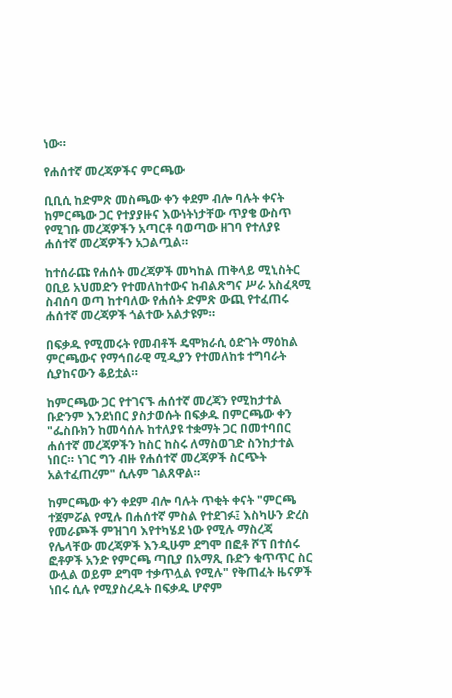ነው።

የሐሰተኛ መረጃዎችና ምርጫው

ቢቢሲ ከድምጽ መስጫው ቀን ቀደም ብሎ ባሉት ቀናት ከምርጫው ጋር የተያያዙና እውነትነታቸው ጥያቄ ውስጥ የሚገቡ መረጃዎችን አጣርቶ ባወጣው ዘገባ የተለያዩ ሐሰተኛ መረጃዎችን አጋልጧል።

ከተሰራጩ የሐሰት መረጃዎች መካከል ጠቅላይ ሚኒስትር ዐቢይ አህመድን የተመለከተውና ከብልጽግና ሥራ አስፈጻሚ ስብሰባ ወጣ ከተባለው የሐሰት ድምጽ ውጪ የተፈጠሩ ሐሰተኛ መረጃዎች ጎልተው አልታዩም።

በፍቃዱ የሚመሩት የመብቶች ዴሞክራሲ ዕድገት ማዕከል ምርጫውና የማኅበራዊ ሚዲያን የተመለከቱ ተግባራት ሲያከናውን ቆይቷል።

ከምርጫው ጋር የተገናኙ ሐሰተኛ መረጃን የሚከታተል ቡድንም እንደነበር ያስታወሱት በፍቃዱ በምርጫው ቀን "ፌስቡክን ከመሳሰሉ ከተለያዩ ተቋማት ጋር በመተባበር ሐሰተኛ መረጃዎችን ከስር ከስሩ ለማስወገድ ስንከታተል ነበር። ነገር ግን ብዙ የሐሰተኛ መረጃዎች ስርጭት አልተፈጠረም" ሲሉም ገልጸዋል።

ከምርጫው ቀን ቀደም ብሎ ባሉት ጥቂት ቀናት "ምርጫ ተጀምሯል የሚሉ በሐሰተኛ ምስል የተደገፉ፤ እስካሁን ድረስ የመራጮች ምዝገባ እየተካሄደ ነው የሚሉ ማስረጃ የሌላቸው መረጃዎች እንዲሁም ደግሞ በፎቶ ሾፕ በተሰሩ ፎቶዎች አንድ የምርጫ ጣቢያ በአማጺ ቡድን ቁጥጥር ስር ውሏል ወይም ደግሞ ተቃጥሏል የሚሉ" የቅጠፈት ዜናዎች ነበሩ ሲሉ የሚያስረዱት በፍቃዱ ሆኖም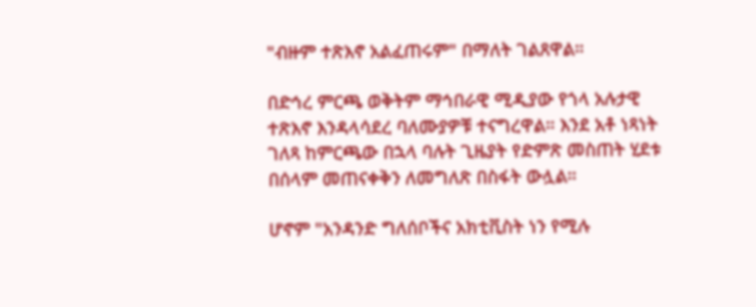"ብዙም ተጽእኖ አልፈጠሩም" በማለት ገልጸዋል።

በድኅረ ምርጫ ወቅትም ማኅበራዊ ሚዲያው የጎላ አሉታዊ ተጽእኖ እንዳላሳደረ ባለሙያዎቹ ተናግረዋል። እንደ አቶ ነጻነት ገለጻ ከምርጫው በኋላ ባሉት ጊዜያት የድምጽ መስጠት ሂደቱ በሰላም መጠናቀቅን ለመግለጽ በስፋት ውሏል።

ሆኖም "አንዳንድ ግለሰቦችና አክቲቪስት ነን የሚሉ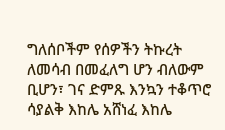ግለሰቦችም የሰዎችን ትኩረት ለመሳብ በመፈለግ ሆን ብለውም ቢሆን፣ ገና ድምጹ እንኳን ተቆጥሮ ሳያልቅ እከሌ አሸነፈ እከሌ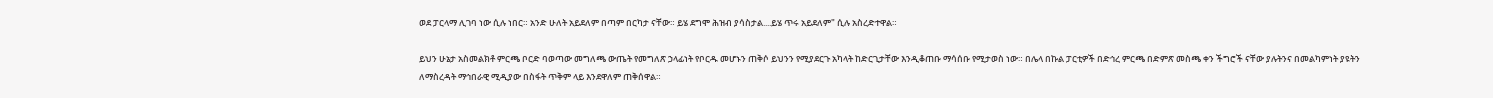ወደ ፓርላማ ሊገባ ነው ሲሉ ነበር። አንድ ሁለት አይደለም በጣም በርካታ ናቸው። ይሄ ደግሞ ሕዝብ ያሳስታል....ይሄ ጥሩ አይደለም" ሲሉ አስረድተዋል።

ይህን ሁኔታ አስመልክቶ ምርጫ ቦርድ ባወጣው መግለጫ ውጤት የመግለጽ ኃላፊነት የቦርዱ መሆኑን ጠቅሶ ይህንን የሚያደርጉ አካላት ከድርጊታቸው እንዲቆጠቡ ማሳሰቡ የሚታወስ ነው። በሌላ በኩል ፓርቲዎች በድኅረ ምርጫ በድምጽ መስጫ ቀን ችግሮች ናቸው ያሉትንና በመልካምነት ያዩትን ለማስረዳት ማኅበራዊ ሚዲያው በስፋት ጥቅም ላይ እንደዋለም ጠቅሰዋል።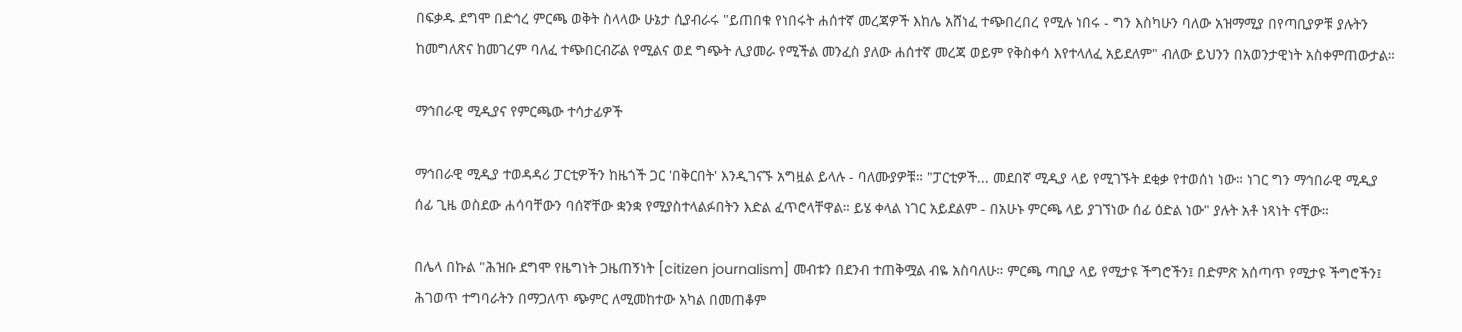በፍቃዱ ደግሞ በድኅረ ምርጫ ወቅት ስላላው ሁኔታ ሲያብራሩ "ይጠበቁ የነበሩት ሐሰተኛ መረጃዎች እከሌ አሸነፈ ተጭበረበረ የሚሉ ነበሩ - ግን እስካሁን ባለው አዝማሚያ በየጣቢያዎቹ ያሉትን ከመግለጽና ከመገረም ባለፈ ተጭበርብሯል የሚልና ወደ ግጭት ሊያመራ የሚችል መንፈስ ያለው ሐሰተኛ መረጃ ወይም የቅስቀሳ እየተላለፈ አይደለም" ብለው ይህንን በአወንታዊነት አስቀምጠውታል።

ማኅበራዊ ሚዲያና የምርጫው ተሳታፊዎች

ማኅበራዊ ሚዲያ ተወዳዳሪ ፓርቲዎችን ከዜጎች ጋር 'በቅርበት' እንዲገናኙ አግዟል ይላሉ - ባለሙያዎቹ። "ፓርቲዎች... መደበኛ ሚዲያ ላይ የሚገኙት ደቂቃ የተወሰነ ነው። ነገር ግን ማኅበራዊ ሚዲያ ሰፊ ጊዜ ወስደው ሐሳባቸውን ባሰኛቸው ቋንቋ የሚያስተላልፉበትን እድል ፈጥሮላቸዋል። ይሄ ቀላል ነገር አይደልም - በአሁኑ ምርጫ ላይ ያገኘነው ሰፊ ዕድል ነው" ያሉት አቶ ነጻነት ናቸው።

በሌላ በኩል "ሕዝቡ ደግሞ የዜግነት ጋዜጠኝነት [citizen journalism] መብቱን በደንብ ተጠቅሟል ብዬ አስባለሁ። ምርጫ ጣቢያ ላይ የሚታዩ ችግሮችን፤ በድምጽ አሰጣጥ የሚታዩ ችግሮችን፤ ሕገወጥ ተግባራትን በማጋለጥ ጭምር ለሚመከተው አካል በመጠቆም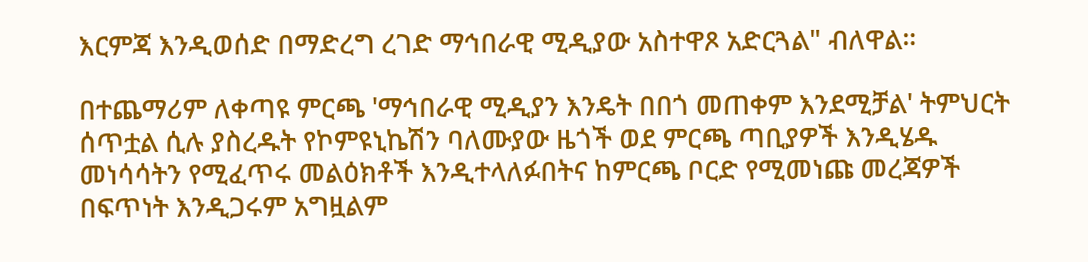እርምጃ እንዲወሰድ በማድረግ ረገድ ማኅበራዊ ሚዲያው አስተዋጾ አድርጓል" ብለዋል።

በተጨማሪም ለቀጣዩ ምርጫ 'ማኅበራዊ ሚዲያን እንዴት በበጎ መጠቀም እንደሚቻል' ትምህርት ሰጥቷል ሲሉ ያስረዱት የኮምዩኒኬሽን ባለሙያው ዜጎች ወደ ምርጫ ጣቢያዎች እንዲሄዱ መነሳሳትን የሚፈጥሩ መልዕክቶች እንዲተላለፉበትና ከምርጫ ቦርድ የሚመነጩ መረጃዎች በፍጥነት እንዲጋሩም አግዟልም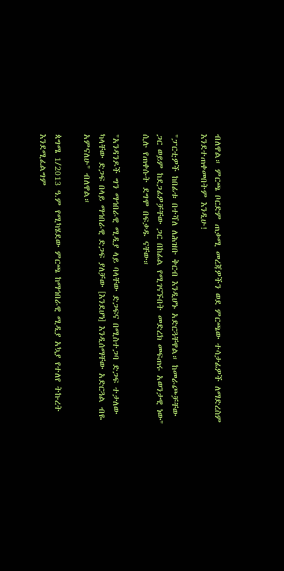ብለዋል። ምርጫ ቦርድም ጠቃሚ መረጃዎችን ወደ ምርጫው ተሳታፊዎች ለማድረስም እንደተጠቀመበትም እንዲሁ!

"ፓርቲዎች ከበፊቱ በተሻለ ለሕዝቡ ቅርብ እንዲሆኑ አድርጓቸዋል። ከመራጮቻቸው ጋር ወይም ከደጋፊዎቻቸው ጋር በከፊል የሚገናኙበት መድረክ መፍጠሩ አወንታዊ ነው" ሲሉ የጠቀሱት ደግሞ በፍቃዱ ናቸው።

"አንዳንዶች ግን ማኅበራዊ ሚዲያ ላይ ባላቸው ድጋፍና በሚስተጋባ ድጋፍ ተታለው ካላቸው ድጋፍ በላይ ማኅበራዊ ድጋፍ ያለቻው [እንደሆነ] እንዲሰማቸው አድርጓል ብዬ አምናለሁ" ብለዋል።

ጳግሜ 1/2013 ዓ.ም የሚካሄደው ምርጫ ከማኅበራዊ ሚዲያ አኳያ የተለየ ትኩረት እንደሚፈልግም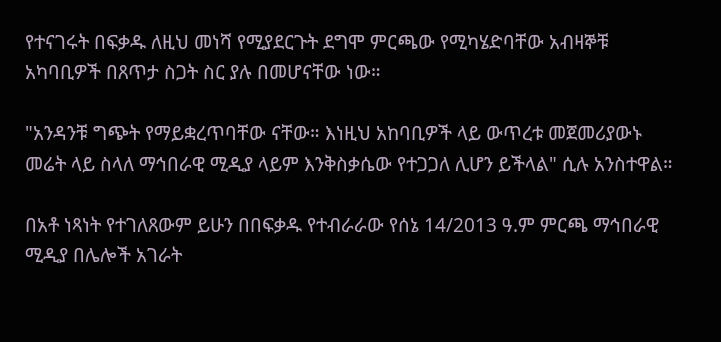የተናገሩት በፍቃዱ ለዚህ መነሻ የሚያደርጉት ደግሞ ምርጫው የሚካሄድባቸው አብዛኞቹ አካባቢዎች በጸጥታ ስጋት ስር ያሉ በመሆናቸው ነው።

"አንዳንቹ ግጭት የማይቋረጥባቸው ናቸው። እነዚህ አከባቢዎች ላይ ውጥረቱ መጀመሪያውኑ መሬት ላይ ስላለ ማኅበራዊ ሚዲያ ላይም እንቅስቃሴው የተጋጋለ ሊሆን ይችላል" ሲሉ አንስተዋል።

በአቶ ነጻነት የተገለጸውም ይሁን በበፍቃዱ የተብራራው የሰኔ 14/2013 ዓ.ም ምርጫ ማኅበራዊ ሚዲያ በሌሎች አገራት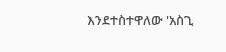እንደተስተዋለው 'አስጊ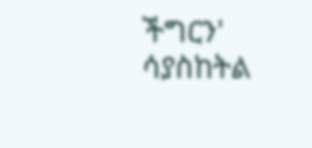ችግርን' ሳያስከትል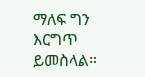ማለፍ ግን እርግጥ ይመስላል።